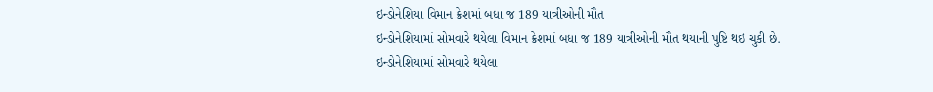ઇન્ડોનેશિયા વિમાન ક્રેશમાં બધા જ 189 યાત્રીઓની મૌત
ઇન્ડોનેશિયામાં સોમવારે થયેલા વિમાન ક્રેશમાં બધા જ 189 યાત્રીઓની મૌત થયાની પુષ્ટિ થઇ ચુકી છે.
ઇન્ડોનેશિયામાં સોમવારે થયેલા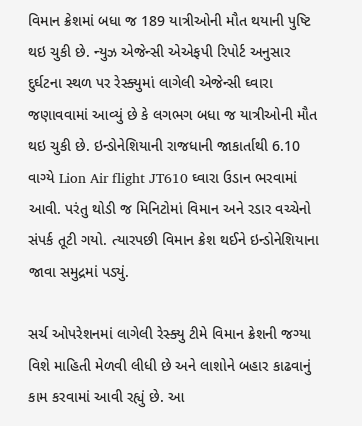વિમાન ક્રેશમાં બધા જ 189 યાત્રીઓની મૌત થયાની પુષ્ટિ થઇ ચુકી છે. ન્યુઝ એજેન્સી એએફપી રિપોર્ટ અનુસાર દુર્ઘટના સ્થળ પર રેસ્ક્યુમાં લાગેલી એજેન્સી ઘ્વારા જણાવવામાં આવ્યું છે કે લગભગ બધા જ યાત્રીઓની મૌત થઇ ચુકી છે. ઇન્ડોનેશિયાની રાજધાની જાકાર્તાથી 6.10 વાગ્યે Lion Air flight JT610 ઘ્વારા ઉડાન ભરવામાં આવી. પરંતુ થોડી જ મિનિટોમાં વિમાન અને રડાર વચ્ચેનો સંપર્ક તૂટી ગયો. ત્યારપછી વિમાન ક્રેશ થઈને ઇન્ડોનેશિયાના જાવા સમુદ્રમાં પડ્યું.

સર્ચ ઓપરેશનમાં લાગેલી રેસ્ક્યુ ટીમે વિમાન ક્રેશની જગ્યા વિશે માહિતી મેળવી લીધી છે અને લાશોને બહાર કાઢવાનું કામ કરવામાં આવી રહ્યું છે. આ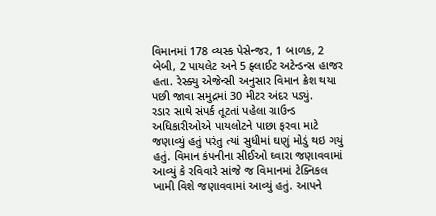વિમાનમાં 178 વ્યસ્ક પેસેન્જર, 1 બાળક, 2 બેબી, 2 પાયલેટ અને 5 ફ્લાઈટ અટેન્ડન્સ હાજર હતા. રેસ્ક્યુ એજેન્સી અનુસાર વિમાન ક્રેશ થયા પછી જાવા સમુદ્રમાં 30 મીટર અંદર પડ્યું.
રડાર સાથે સંપર્ક તૂટતાં પહેલા ગ્રાઉન્ડ અધિકારીઓએ પાયલોટને પાછા ફરવા માટે જણાવ્યું હતું પરંતુ ત્યાં સુધીમાં ઘણું મોડું થઇ ગયું હતું. વિમાન કંપનીના સીઈઓ ઘ્વારા જણાવવામાં આવ્યું કે રવિવારે સાંજે જ વિમાનમાં ટેક્નિકલ ખામી વિશે જણાવવામાં આવ્યું હતું. આપને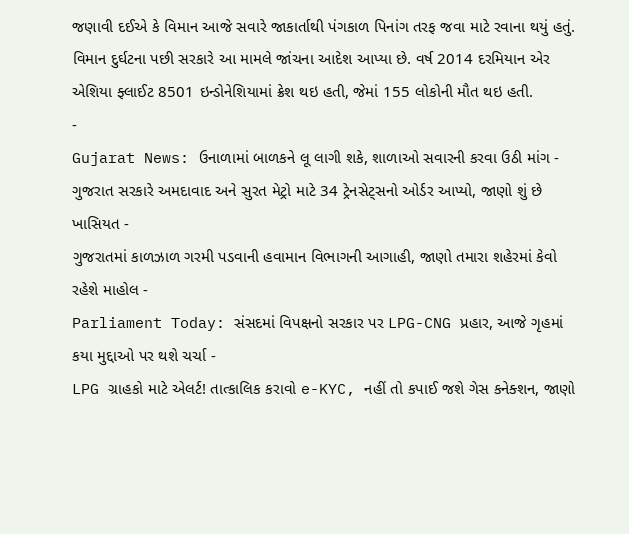જણાવી દઈએ કે વિમાન આજે સવારે જાકાર્તાથી પંગકાળ પિનાંગ તરફ જવા માટે રવાના થયું હતું.
વિમાન દુર્ઘટના પછી સરકારે આ મામલે જાંચના આદેશ આપ્યા છે. વર્ષ 2014 દરમિયાન એર એશિયા ફ્લાઈટ 8501 ઇન્ડોનેશિયામાં ક્રેશ થઇ હતી, જેમાં 155 લોકોની મૌત થઇ હતી.
-
Gujarat News: ઉનાળામાં બાળકને લૂ લાગી શકે, શાળાઓ સવારની કરવા ઉઠી માંગ -
ગુજરાત સરકારે અમદાવાદ અને સુરત મેટ્રો માટે 34 ટ્રેનસેટ્સનો ઓર્ડર આપ્યો, જાણો શું છે ખાસિયત -
ગુજરાતમાં કાળઝાળ ગરમી પડવાની હવામાન વિભાગની આગાહી, જાણો તમારા શહેરમાં કેવો રહેશે માહોલ -
Parliament Today: સંસદમાં વિપક્ષનો સરકાર પર LPG-CNG પ્રહાર, આજે ગૃહમાં કયા મુદ્દાઓ પર થશે ચર્ચા -
LPG ગ્રાહકો માટે એલર્ટ! તાત્કાલિક કરાવો e-KYC, નહીં તો કપાઈ જશે ગેસ કનેક્શન, જાણો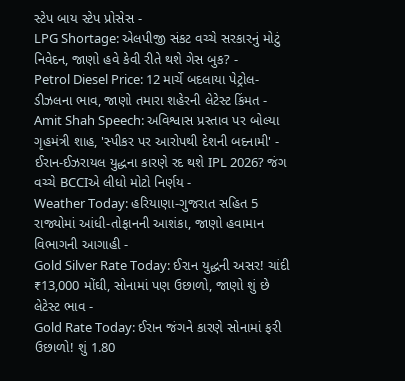સ્ટેપ બાય સ્ટેપ પ્રોસેસ -
LPG Shortage: એલપીજી સંકટ વચ્ચે સરકારનું મોટું નિવેદન, જાણો હવે કેવી રીતે થશે ગેસ બુક? -
Petrol Diesel Price: 12 માર્ચે બદલાયા પેટ્રોલ-ડીઝલના ભાવ, જાણો તમારા શહેરની લેટેસ્ટ કિંમત -
Amit Shah Speech: અવિશ્વાસ પ્રસ્તાવ પર બોલ્યા ગૃહમંત્રી શાહ, 'સ્પીકર પર આરોપથી દેશની બદનામી' -
ઈરાન-ઈઝરાયલ યુદ્ધના કારણે રદ થશે IPL 2026? જંગ વચ્ચે BCCIએ લીધો મોટો નિર્ણય -
Weather Today: હરિયાણા-ગુજરાત સહિત 5 રાજ્યોમાં આંધી-તોફાનની આશંકા, જાણો હવામાન વિભાગની આગાહી -
Gold Silver Rate Today: ઈરાન યુદ્ધની અસર! ચાંદી ₹13,000 મોંઘી, સોનામાં પણ ઉછાળો, જાણો શું છે લેટેસ્ટ ભાવ -
Gold Rate Today: ઈરાન જંગને કારણે સોનામાં ફરી ઉછાળો! શું 1.80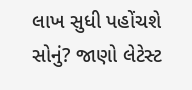લાખ સુધી પહોંચશે સોનું? જાણો લેટેસ્ટ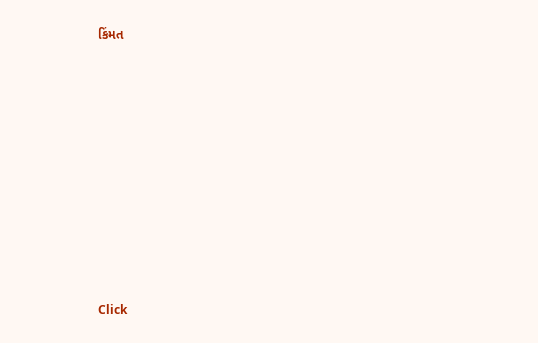કિંમત












Click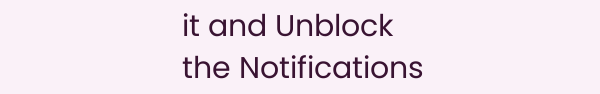it and Unblock the Notifications